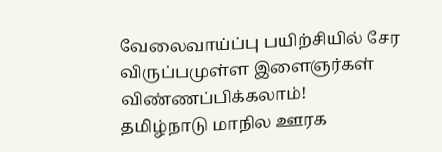வேலைவாய்ப்பு பயிற்சியில் சேர விருப்பமுள்ள இளைஞர்கள் விண்ணப்பிக்கலாம்!
தமிழ்நாடு மாநில ஊரக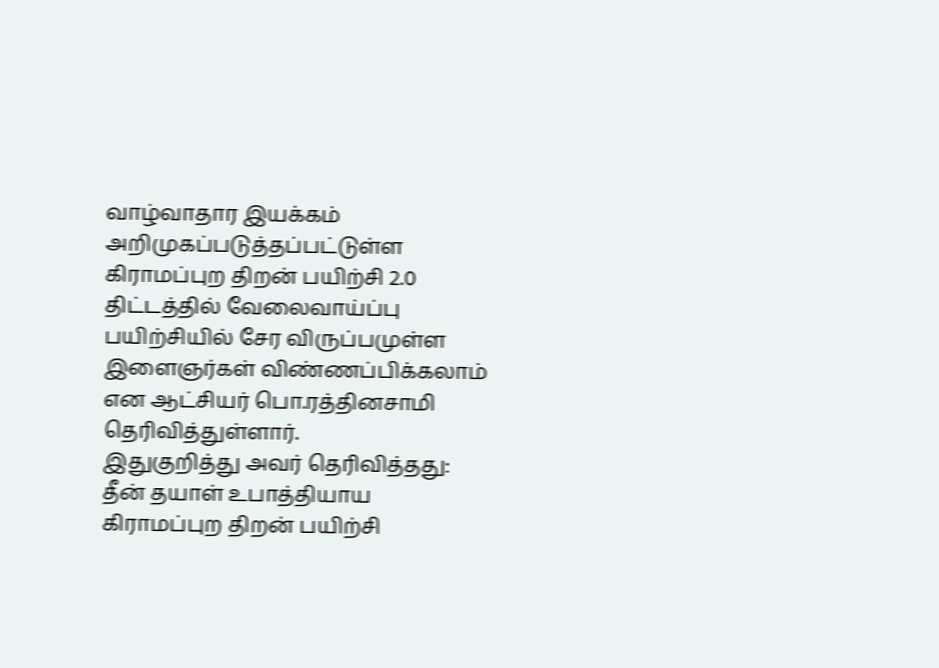வாழ்வாதார இயக்கம் அறிமுகப்படுத்தப்பட்டுள்ள கிராமப்புற திறன் பயிற்சி 2.0 திட்டத்தில் வேலைவாய்ப்பு பயிற்சியில் சேர விருப்பமுள்ள இளைஞர்கள் விண்ணப்பிக்கலாம் என ஆட்சியர் பொ.ரத்தினசாமி தெரிவித்துள்ளார்.
இதுகுறித்து அவர் தெரிவித்தது: தீன் தயாள் உபாத்தியாய கிராமப்புற திறன் பயிற்சி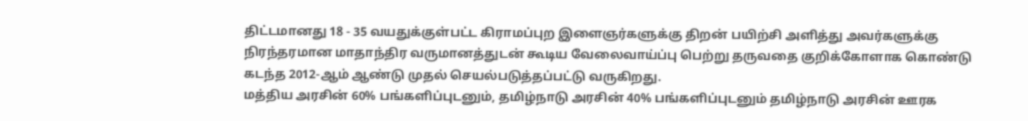திட்டமானது 18 - 35 வயதுக்குள்பட்ட கிராமப்புற இளைஞர்களுக்கு திறன் பயிற்சி அளித்து அவர்களுக்கு நிரந்தரமான மாதாந்திர வருமானத்துடன் கூடிய வேலைவாய்ப்பு பெற்று தருவதை குறிக்கோளாக கொண்டு கடந்த 2012-ஆம் ஆண்டு முதல் செயல்படுத்தப்பட்டு வருகிறது.
மத்திய அரசின் 60% பங்களிப்புடனும், தமிழ்நாடு அரசின் 40% பங்களிப்புடனும் தமிழ்நாடு அரசின் ஊரக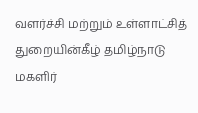வளர்ச்சி மற்றும் உள்ளாட்சித் துறையின்கீழ் தமிழ்நாடு மகளிர்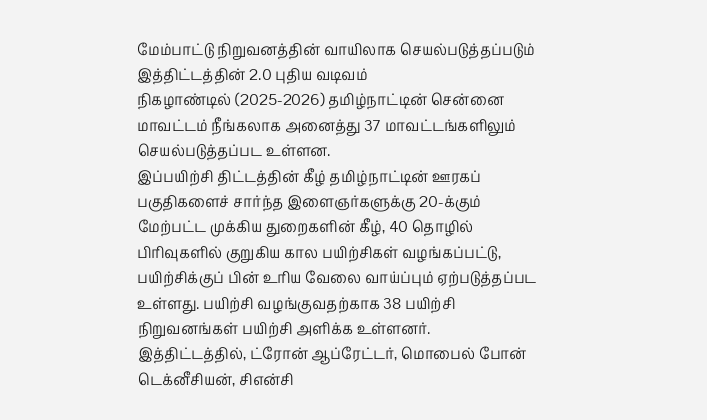மேம்பாட்டு நிறுவனத்தின் வாயிலாக செயல்படுத்தப்படும் இத்திட்டத்தின் 2.0 புதிய வடிவம்
நிகழாண்டில் (2025-2026) தமிழ்நாட்டின் சென்னை மாவட்டம் நீங்கலாக அனைத்து 37 மாவட்டங்களிலும் செயல்படுத்தப்பட உள்ளன.
இப்பயிற்சி திட்டத்தின் கீழ் தமிழ்நாட்டின் ஊரகப் பகுதிகளைச் சார்ந்த இளைஞர்களுக்கு 20-க்கும் மேற்பட்ட முக்கிய துறைகளின் கீழ், 40 தொழில் பிரிவுகளில் குறுகிய கால பயிற்சிகள் வழங்கப்பட்டு, பயிற்சிக்குப் பின் உரிய வேலை வாய்ப்பும் ஏற்படுத்தப்பட உள்ளது. பயிற்சி வழங்குவதற்காக 38 பயிற்சி நிறுவனங்கள் பயிற்சி அளிக்க உள்ளனர்.
இத்திட்டத்தில், ட்ரோன் ஆப்ரேட்டர், மொபைல் போன் டெக்னீசியன், சிஎன்சி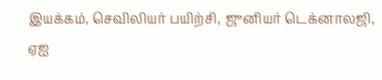இயக்கம், செவிலியர் பயிற்சி, ஜுனியர் டெக்னாலஜி, ஏஐ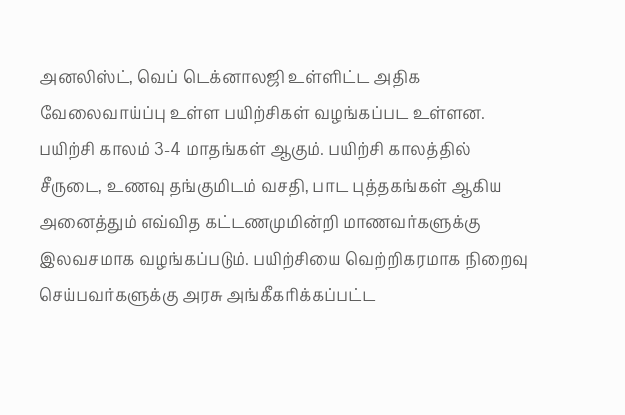அனலிஸ்ட், வெப் டெக்னாலஜி உள்ளிட்ட அதிக வேலைவாய்ப்பு உள்ள பயிற்சிகள் வழங்கப்பட உள்ளன.
பயிற்சி காலம் 3-4 மாதங்கள் ஆகும். பயிற்சி காலத்தில் சீருடை, உணவு தங்குமிடம் வசதி, பாட புத்தகங்கள் ஆகிய அனைத்தும் எவ்வித கட்டணமுமின்றி மாணவர்களுக்கு இலவசமாக வழங்கப்படும். பயிற்சியை வெற்றிகரமாக நிறைவு செய்பவர்களுக்கு அரசு அங்கீகரிக்கப்பட்ட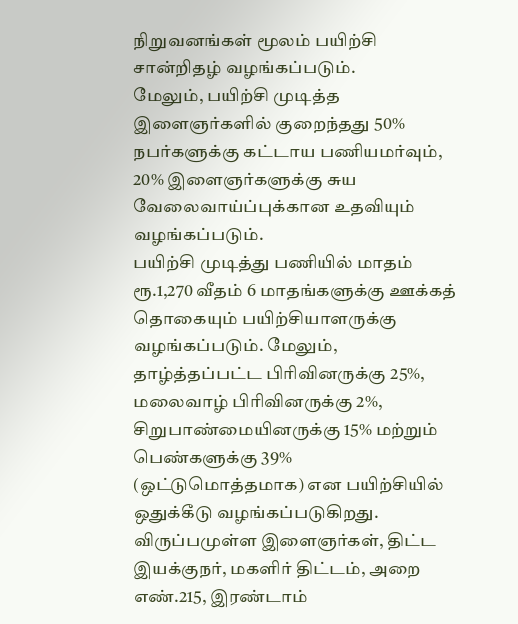நிறுவனங்கள் மூலம் பயிற்சி சான்றிதழ் வழங்கப்படும்.
மேலும், பயிற்சி முடித்த இளைஞர்களில் குறைந்தது 50% நபர்களுக்கு கட்டாய பணியமர்வும், 20% இளைஞர்களுக்கு சுய வேலைவாய்ப்புக்கான உதவியும் வழங்கப்படும்.
பயிற்சி முடித்து பணியில் மாதம் ரூ.1,270 வீதம் 6 மாதங்களுக்கு ஊக்கத் தொகையும் பயிற்சியாளருக்கு வழங்கப்படும். மேலும், தாழ்த்தப்பட்ட பிரிவினருக்கு 25%, மலைவாழ் பிரிவினருக்கு 2%, சிறுபாண்மையினருக்கு 15% மற்றும் பெண்களுக்கு 39% (ஒட்டுமொத்தமாக) என பயிற்சியில் ஒதுக்கீடு வழங்கப்படுகிறது.
விருப்பமுள்ள இளைஞர்கள், திட்ட இயக்குநர், மகளிர் திட்டம், அறை எண்.215, இரண்டாம்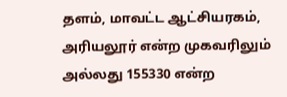தளம், மாவட்ட ஆட்சியரகம், அரியலூர் என்ற முகவரிலும் அல்லது 155330 என்ற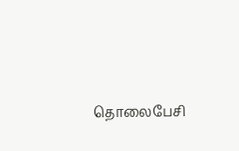தொலைபேசி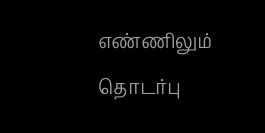எண்ணிலும் தொடர்பு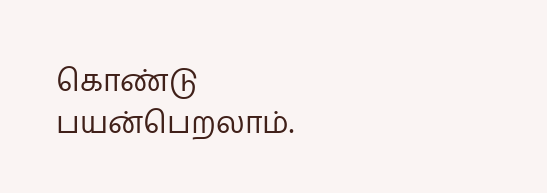கொண்டு பயன்பெறலாம்.